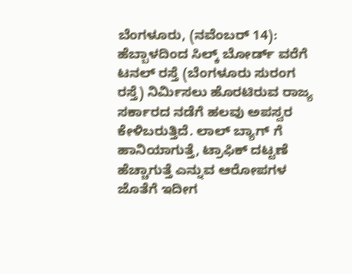ಬೆಂಗಳೂರು, (ನವೆಂಬರ್ 14): ಹೆಬ್ಬಾಳದಿಂದ ಸಿಲ್ಕ್ ಬೋರ್ಡ್ ವರೆಗೆ ಟನಲ್ ರಸ್ತೆ (ಬೆಂಗಳೂರು ಸುರಂಗ ರಸ್ತೆ) ನಿರ್ಮಿಸಲು ಹೊರಟಿರುವ ರಾಜ್ಯ ಸರ್ಕಾರದ ನಡೆಗೆ ಹಲವು ಅಪಸ್ವರ ಕೇಳಿಬರುತ್ತಿದೆ. ಲಾಲ್ ಬ್ಯಾಗ್ ಗೆ ಹಾನಿಯಾಗುತ್ತೆ, ಟ್ರಾಫಿಕ್ ದಟ್ಟಣೆ ಹೆಚ್ಚಾಗುತ್ತೆ ಎನ್ನುವ ಆರೋಪಗಳ ಜೊತೆಗೆ ಇದೀಗ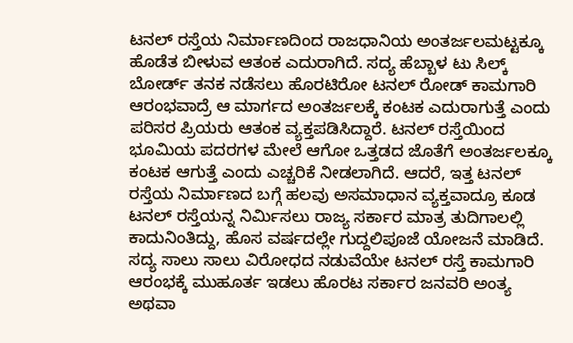ಟನಲ್ ರಸ್ತೆಯ ನಿರ್ಮಾಣದಿಂದ ರಾಜಧಾನಿಯ ಅಂತರ್ಜಲಮಟ್ಟಕ್ಕೂ ಹೊಡೆತ ಬೀಳುವ ಆತಂಕ ಎದುರಾಗಿದೆ. ಸದ್ಯ ಹೆಬ್ಬಾಳ ಟು ಸಿಲ್ಕ್ ಬೋರ್ಡ್ ತನಕ ನಡೆಸಲು ಹೊರಟಿರೋ ಟನಲ್ ರೋಡ್ ಕಾಮಗಾರಿ ಆರಂಭವಾದ್ರೆ ಆ ಮಾರ್ಗದ ಅಂತರ್ಜಲಕ್ಕೆ ಕಂಟಕ ಎದುರಾಗುತ್ತೆ ಎಂದು ಪರಿಸರ ಪ್ರಿಯರು ಆತಂಕ ವ್ಯಕ್ತಪಡಿಸಿದ್ದಾರೆ. ಟನಲ್ ರಸ್ತೆಯಿಂದ ಭೂಮಿಯ ಪದರಗಳ ಮೇಲೆ ಆಗೋ ಒತ್ತಡದ ಜೊತೆಗೆ ಅಂತರ್ಜಲಕ್ಕೂ ಕಂಟಕ ಆಗುತ್ತೆ ಎಂದು ಎಚ್ಚರಿಕೆ ನೀಡಲಾಗಿದೆ. ಆದರೆ, ಇತ್ತ ಟನಲ್ ರಸ್ತೆಯ ನಿರ್ಮಾಣದ ಬಗ್ಗೆ ಹಲವು ಅಸಮಾಧಾನ ವ್ಯಕ್ತವಾದ್ರೂ ಕೂಡ ಟನಲ್ ರಸ್ತೆಯನ್ನ ನಿರ್ಮಿಸಲು ರಾಜ್ಯ ಸರ್ಕಾರ ಮಾತ್ರ ತುದಿಗಾಲಲ್ಲಿ ಕಾದುನಿಂತಿದ್ದು, ಹೊಸ ವರ್ಷದಲ್ಲೇ ಗುದ್ದಲಿಪೂಜೆ ಯೋಜನೆ ಮಾಡಿದೆ.
ಸದ್ಯ ಸಾಲು ಸಾಲು ವಿರೋಧದ ನಡುವೆಯೇ ಟನಲ್ ರಸ್ತೆ ಕಾಮಗಾರಿ ಆರಂಭಕ್ಕೆ ಮುಹೂರ್ತ ಇಡಲು ಹೊರಟ ಸರ್ಕಾರ ಜನವರಿ ಅಂತ್ಯ ಅಥವಾ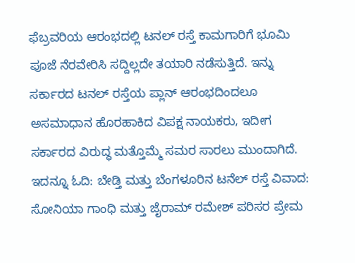ಫೆಬ್ರವರಿಯ ಆರಂಭದಲ್ಲಿ ಟನಲ್ ರಸ್ತೆ ಕಾಮಗಾರಿಗೆ ಭೂಮಿ ಪೂಜೆ ನೆರವೇರಿಸಿ ಸದ್ದಿಲ್ಲದೇ ತಯಾರಿ ನಡೆಸುತ್ತಿದೆ. ಇನ್ನು ಸರ್ಕಾರದ ಟನಲ್ ರಸ್ತೆಯ ಪ್ಲಾನ್ ಆರಂಭದಿಂದಲೂ ಅಸಮಾಧಾನ ಹೊರಹಾಕಿದ ವಿಪಕ್ಷ ನಾಯಕರು, ಇದೀಗ ಸರ್ಕಾರದ ವಿರುದ್ಧ ಮತ್ತೊಮ್ಮೆ ಸಮರ ಸಾರಲು ಮುಂದಾಗಿದೆ.
ಇದನ್ನೂ ಓದಿ: ಬೇಡ್ತಿ ಮತ್ತು ಬೆಂಗಳೂರಿನ ಟನೆಲ್ ರಸ್ತೆ ವಿವಾದ: ಸೋನಿಯಾ ಗಾಂಧಿ ಮತ್ತು ಜೈರಾಮ್ ರಮೇಶ್ ಪರಿಸರ ಪ್ರೇಮ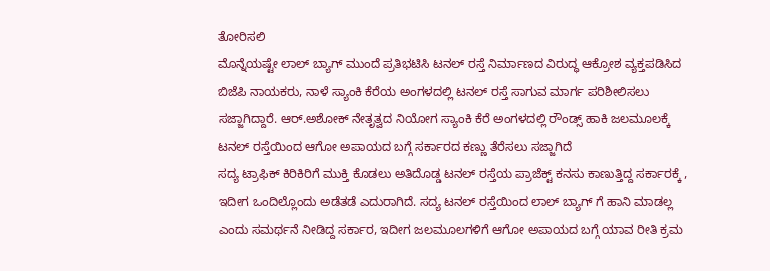ತೋರಿಸಲಿ
ಮೊನ್ನೆಯಷ್ಟೇ ಲಾಲ್ ಬ್ಯಾಗ್ ಮುಂದೆ ಪ್ರತಿಭಟಿಸಿ ಟನಲ್ ರಸ್ತೆ ನಿರ್ಮಾಣದ ವಿರುದ್ಧ ಆಕ್ರೋಶ ವ್ಯಕ್ತಪಡಿಸಿದ ಬಿಜೆಪಿ ನಾಯಕರು, ನಾಳೆ ಸ್ಯಾಂಕಿ ಕೆರೆಯ ಅಂಗಳದಲ್ಲಿ ಟನಲ್ ರಸ್ತೆ ಸಾಗುವ ಮಾರ್ಗ ಪರಿಶೀಲಿಸಲು ಸಜ್ಜಾಗಿದ್ದಾರೆ. ಆರ್.ಅಶೋಕ್ ನೇತೃತ್ವದ ನಿಯೋಗ ಸ್ಯಾಂಕಿ ಕೆರೆ ಅಂಗಳದಲ್ಲಿ ರೌಂಡ್ಸ್ ಹಾಕಿ ಜಲಮೂಲಕ್ಕೆ ಟನಲ್ ರಸ್ತೆಯಿಂದ ಆಗೋ ಅಪಾಯದ ಬಗ್ಗೆ ಸರ್ಕಾರದ ಕಣ್ಣು ತೆರೆಸಲು ಸಜ್ಜಾಗಿದೆ
ಸದ್ಯ ಟ್ರಾಫಿಕ್ ಕಿರಿಕಿರಿಗೆ ಮುಕ್ತಿ ಕೊಡಲು ಅತಿದೊಡ್ಡ ಟನಲ್ ರಸ್ತೆಯ ಪ್ರಾಜೆಕ್ಟ್ ಕನಸು ಕಾಣುತ್ತಿದ್ದ ಸರ್ಕಾರಕ್ಕೆ , ಇದೀಗ ಒಂದಿಲ್ಲೊಂದು ಅಡೆತಡೆ ಎದುರಾಗಿದೆ. ಸದ್ಯ ಟನಲ್ ರಸ್ತೆಯಿಂದ ಲಾಲ್ ಬ್ಯಾಗ್ ಗೆ ಹಾನಿ ಮಾಡಲ್ಲ ಎಂದು ಸಮರ್ಥನೆ ನೀಡಿದ್ದ ಸರ್ಕಾರ, ಇದೀಗ ಜಲಮೂಲಗಳಿಗೆ ಆಗೋ ಅಪಾಯದ ಬಗ್ಗೆ ಯಾವ ರೀತಿ ಕ್ರಮ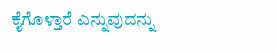ಕೈಗೊಳ್ತಾರೆ ಎನ್ನುವುದನ್ನು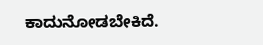ಕಾದುನೋಡಬೇಕಿದೆ.